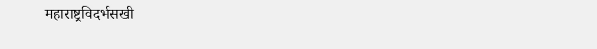महाराष्ट्रविदर्भसखी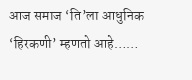आज समाज ‘ति’ला आधुनिक ‘हिरकणी’ म्हणतो आहे……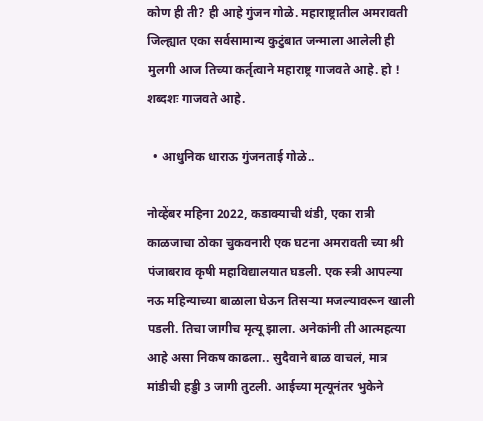कोण ही ती? ही आहे गुंजन गोळे. महाराष्ट्रातील अमरावती जिल्ह्यात एका सर्वसामान्य कुटुंबात जन्माला आलेली ही मुलगी आज तिच्या कर्तृत्वाने महाराष्ट्र गाजवते आहे. हो ! शब्दशः गाजवते आहे.

  • आधुनिक धाराऊ गुंजनताई गोळे..

नोव्हेंबर महिना 2022, कडाक्याची थंडी, एका रात्री काळजाचा ठोका चुकवनारी एक घटना अमरावती च्या श्री पंजाबराव कृषी महाविद्यालयात घडली. एक स्त्री आपल्या नऊ महिन्याच्या बाळाला घेऊन तिसऱ्या मजल्यावरून खाली पडली. तिचा जागीच मृत्यू झाला. अनेकांनी ती आत्महत्या आहे असा निकष काढला.. सुदैवाने बाळ वाचलं, मात्र मांडीची हड्डी 3 जागी तुटली. आईच्या मृत्यूनंतर भुकेने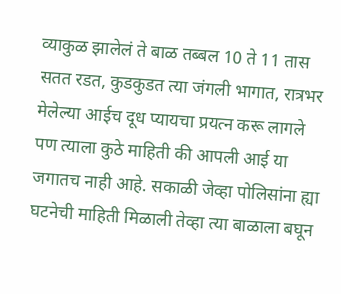व्याकुळ झालेलं ते बाळ तब्बल 10 ते 11 तास सतत रडत, कुडकुडत त्या जंगली भागात, रात्रभर मेलेल्या आईच दूध प्यायचा प्रयत्न करू लागले पण त्याला कुठे माहिती की आपली आई या जगातच नाही आहे. सकाळी जेव्हा पोलिसांना ह्या घटनेची माहिती मिळाली तेव्हा त्या बाळाला बघून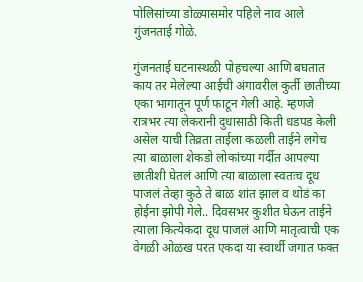पोलिसांच्या डोळ्यासमोर पहिले नाव आले गुंजनताई गोळे.

गुंजनताई घटनास्थळी पोहचल्या आणि बघतात काय तर मेलेल्या आईची अंगावरील कुर्ती छातीच्या एका भागातून पूर्ण फाटून गेली आहे. म्हणजे रात्रभर त्या लेकरानी दुधासाठी किती धडपड केली असेल याची तिव्रता ताईला कळली ताईने लगेच त्या बाळाला शेकडो लोकांच्या गर्दीत आपल्या छातीशी घेतलं आणि त्या बाळाला स्वतःच दूध पाजलं तेव्हा कुठे ते बाळ शांत झाल व थोडं का होईना झोपी गेले.. दिवसभर कुशीत घेऊन ताईने त्याला कित्येकदा दूध पाजलं आणि मातृत्वाची एक वेगळी ओळख परत एकदा या स्वार्थी जगात फक्त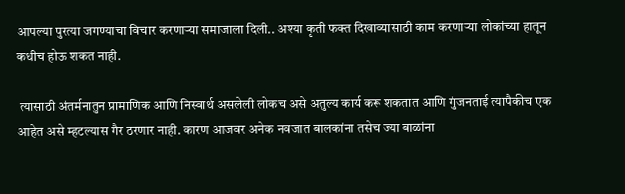आपल्या पुरत्या जगण्याचा विचार करणाऱ्या समाजाला दिली.. अश्या कृती फक्त दिखाव्यासाठी काम करणाऱ्या लोकांच्या हातून कधीच होऊ शकत नाही.

 त्यासाठी अंतर्मनातुन प्रामाणिक आणि निस्वार्थ असलेली लोकच असे अतुल्य कार्य करू शकतात आणि गुंजनताई त्यापैकीच एक आहेत असे म्हटल्यास गैर ठरणार नाही. कारण आजवर अनेक नवजात बालकांना तसेच ज्या बाळांना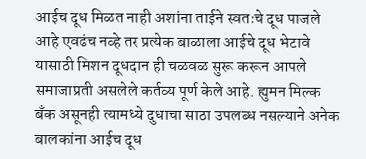आईच दूध मिळत नाही अशांना ताईने स्वतःचे दूध पाजले आहे एवढंच नव्हे तर प्रत्येक बाळाला आईचे दूध भेटावे यासाठी मिशन दूधदान ही चळवळ सुरू करून आपले समाजाप्रती असलेले कर्तव्य पूर्ण केले आहे. ह्युमन मिल्क बँक असूनही त्यामध्ये दुधाचा साठा उपलब्ध नसल्याने अनेक बालकांना आईच दूध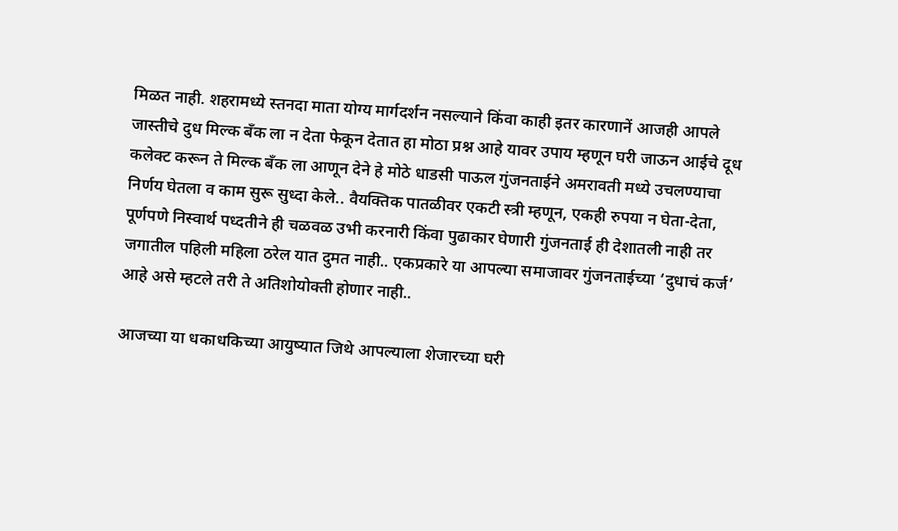मिळत नाही. शहरामध्ये स्तनदा माता योग्य मार्गदर्शन नसल्याने किंवा काही इतर कारणानें आजही आपले जास्तीचे दुध मिल्क बँक ला न देता फेकून देतात हा मोठा प्रश्न आहे यावर उपाय म्हणून घरी जाऊन आईचे दूध कलेक्ट करून ते मिल्क बँक ला आणून देने हे मोठे धाडसी पाऊल गुंजनताईने अमरावती मध्ये उचलण्याचा निर्णय घेतला व काम सुरू सुध्दा केले.. वैयक्तिक पातळीवर एकटी स्त्री म्हणून, एकही रुपया न घेता-देता, पूर्णपणे निस्वार्थ पध्दतीने ही चळवळ उभी करनारी किंवा पुढाकार घेणारी गुंजनताई ही देशातली नाही तर जगातील पहिली महिला ठरेल यात दुमत नाही.. एकप्रकारे या आपल्या समाजावर गुंजनताईच्या ‘दुधाचं कर्ज’ आहे असे म्हटले तरी ते अतिशोयोक्ती होणार नाही..

आजच्या या धकाधकिच्या आयुष्यात जिथे आपल्याला शेजारच्या घरी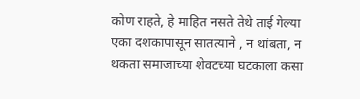कोण राहते, हे माहित नसते तेथे ताई गेल्या एका दशकापासून सातत्याने , न थांबता, न थकता समाजाच्या शेवटच्या घटकाला कसा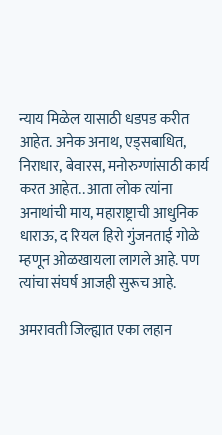न्याय मिळेल यासाठी धडपड करीत आहेत. अनेक अनाथ, एड्सबाधित, निराधार, बेवारस, मनोरुग्णांसाठी कार्य करत आहेत.. आता लोक त्यांना अनाथांची माय, महाराष्ट्राची आधुनिक धाराऊ, द रियल हिरो गुंजनताई गोळे म्हणून ओळखायला लागले आहे. पण त्यांचा संघर्ष आजही सुरूच आहे.

अमरावती जिल्ह्यात एका लहान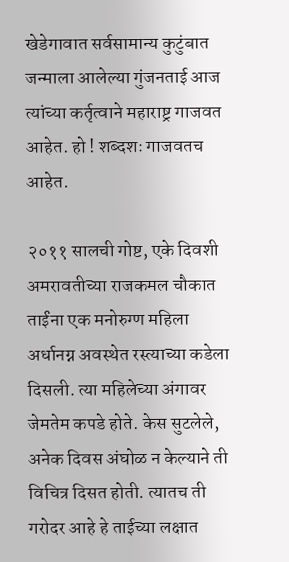खेडेगावात सर्वसामान्य कुटुंबात जन्माला आलेल्या गुंजनताई आज त्यांच्या कर्तृत्वाने महाराष्ट्र गाजवत आहेत. हो ! शब्दशः गाजवतच आहेत.

२०११ सालची गोष्ट, एके दिवशी अमरावतीच्या राजकमल चौकात ताईंना एक मनोरुग्ण महिला अर्धानग्न अवस्थेत रस्त्याच्या कडेला दिसली. त्या महिलेच्या अंगावर जेमतेम कपडे होते. केस सुटलेले, अनेक दिवस अंघोळ न केल्याने ती विचित्र दिसत होती. त्यातच ती गरोदर आहे हे ताईच्या लक्षात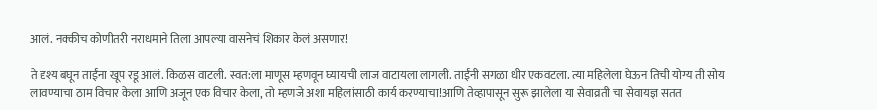आलं. नक्कीच कोणीतरी नराधमाने तिला आपल्या वासनेचं शिकार केलं असणार!

ते दृश्य बघून ताईंना खूप रडू आलं. किळस वाटली. स्वत:ला माणूस म्हणवून घ्यायची लाज वाटायला लागली. ताईंनी सगळा धीर एकवटला. त्या महिलेला घेऊन तिची योग्य ती सोय लावण्याचा ठाम विचार केला आणि अजून एक विचार केला, तो म्हणजे अशा महिलांसाठी कार्य करण्याचा!आणि तेव्हापासून सुरू झालेला या सेवाव्रती चा सेवायज्ञ सतत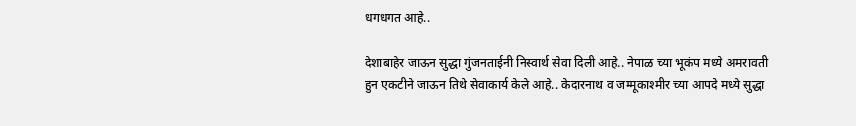धगधगत आहे..

देशाबाहेर जाऊन सुद्धा गुंजनताईनी निस्वार्थ सेवा दिली आहे.. नेपाळ च्या भूकंप मध्ये अमरावती हुन एकटीने जाऊन तिथे सेवाकार्य केले आहे.. केदारनाथ व जम्मूकाश्मीर च्या आपदे मध्ये सुद्धा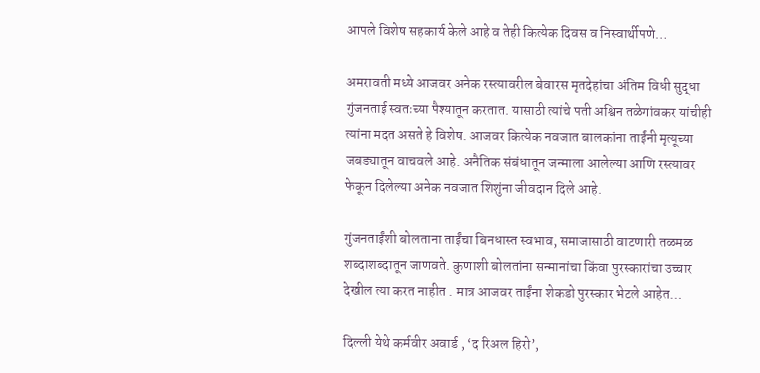आपले विशेष सहकार्य केले आहे व तेही कित्येक दिवस व निस्वार्थीपणे…

अमरावती मध्ये आजवर अनेक रस्त्यावरील बेवारस मृतदेहांचा अंतिम विधी सुद्धा गुंजनताई स्वतःच्या पैश्यातून करतात. यासाठी त्यांचे पती अश्विन तळेगांवकर यांचीही त्यांना मदत असते हे विशेष. आजवर कित्येक नवजात बालकांना ताईंनी मृत्यूच्या जबड्यातून वाचवले आहे. अनैतिक संबंधातून जन्माला आलेल्या आणि रस्त्यावर फेकून दिलेल्या अनेक नवजात शिशुंना जीवदान दिले आहे.

गुंजनताईंशी बोलताना ताईंचा बिनधास्त स्वभाव, समाजासाठी वाटणारी तळमळ शब्दाशब्दातून जाणवते. कुणाशी बोलतांना सन्मानांचा किंवा पुरस्कारांचा उच्चार देखील त्या करत नाहीत . मात्र आजवर ताईंना शेकडो पुरस्कार भेटले आहेत…

दिल्ली येथे कर्मवीर अवार्ड , ‘द रिअल हिरो’,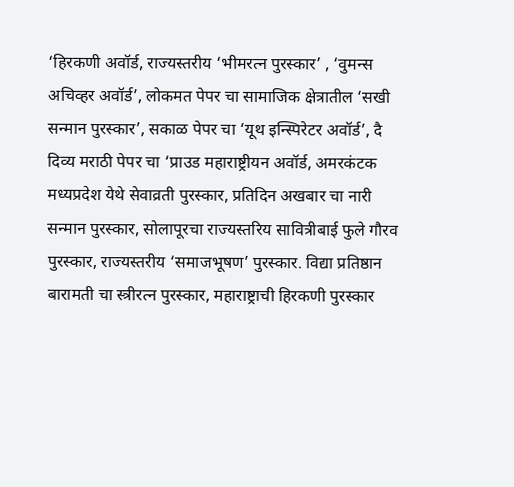‘हिरकणी अवॉर्ड, राज्यस्तरीय ‘भीमरत्न पुरस्कार’ , ‘वुमन्स अचिव्हर अवॉर्ड’, लोकमत पेपर चा सामाजिक क्षेत्रातील ‘सखी सन्मान पुरस्कार’, सकाळ पेपर चा ‘यूथ इन्स्पिरेटर अवॉर्ड’, दै दिव्य मराठी पेपर चा ‘प्राउड महाराष्ट्रीयन अवॉर्ड, अमरकंटक मध्यप्रदेश येथे सेवाव्रती पुरस्कार, प्रतिदिन अखबार चा नारी सन्मान पुरस्कार, सोलापूरचा राज्यस्तरिय सावित्रीबाई फुले गौरव पुरस्कार, राज्यस्तरीय ‘समाजभूषण’ पुरस्कार. विद्या प्रतिष्ठान बारामती चा स्त्रीरत्न पुरस्कार, महाराष्ट्राची हिरकणी पुरस्कार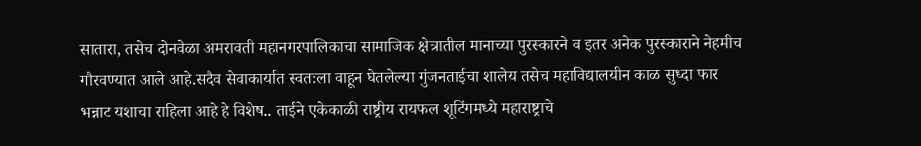सातारा, तसेच दोनवेळा अमरावती महानगरपालिकाचा सामाजिक क्षेत्रातील मानाच्या पुरस्कारने व इतर अनेक पुरस्काराने नेहमीच गौरवण्यात आले आहे.सदैव सेवाकार्यात स्वतःला वाहून घेतलेल्या गुंजनताईचा शालेय तसेच महाविद्यालयीन काळ सुध्दा फार भन्नाट यशाचा राहिला आहे हे विशेष.. ताईने एकेकाळी राष्ट्रीय रायफल शूटिंगमध्ये महाराष्ट्राचे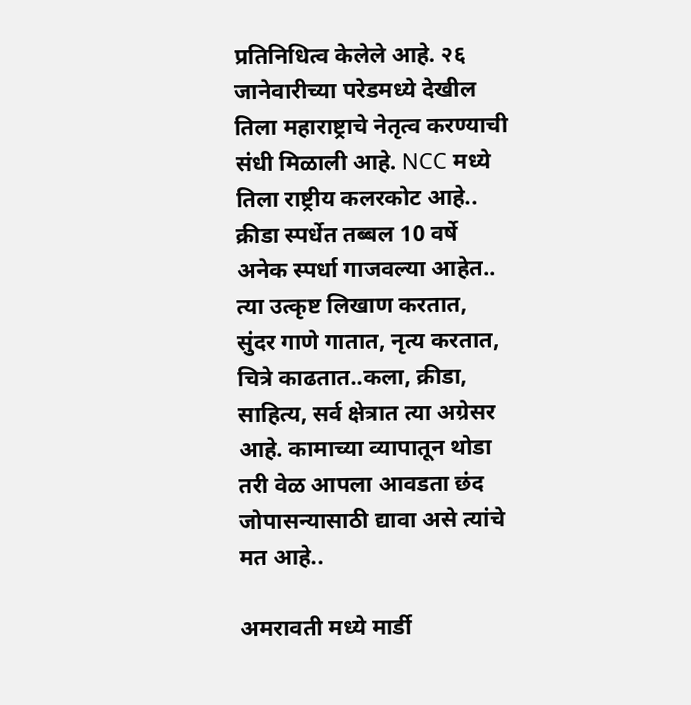प्रतिनिधित्व केलेले आहे. २६ जानेवारीच्या परेडमध्ये देखील तिला महाराष्ट्राचे नेतृत्व करण्याची संधी मिळाली आहे. NCC मध्ये तिला राष्ट्रीय कलरकोट आहे.. क्रीडा स्पर्धेत तब्बल 10 वर्षे अनेक स्पर्धा गाजवल्या आहेत.. त्या उत्कृष्ट लिखाण करतात, सुंदर गाणे गातात, नृत्य करतात, चित्रे काढतात..कला, क्रीडा, साहित्य, सर्व क्षेत्रात त्या अग्रेसर आहे. कामाच्या व्यापातून थोडा तरी वेळ आपला आवडता छंद जोपासन्यासाठी द्यावा असे त्यांचे मत आहे..

अमरावती मध्ये मार्डी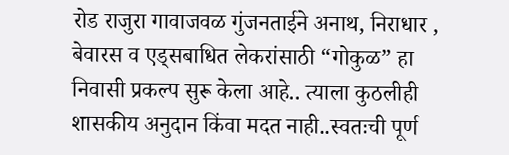रोड राजुरा गावाजवळ गुंजनताईने अनाथ, निराधार , बेवारस व एड्सबाधित लेकरांसाठी “गोकुळ” हा निवासी प्रकल्प सुरू केला आहे.. त्याला कुठलीही शासकीय अनुदान किंवा मदत नाही..स्वतःची पूर्ण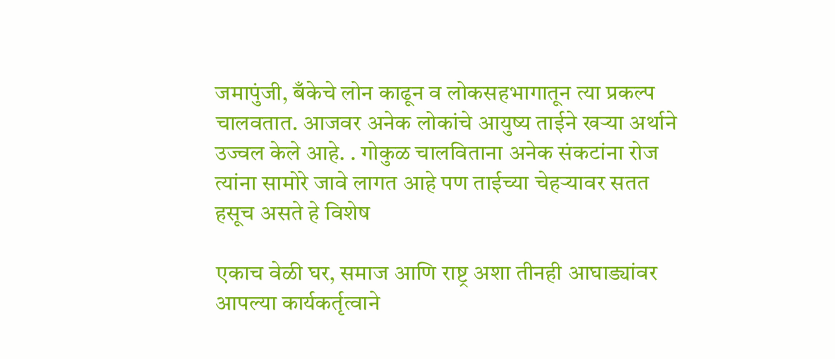जमापुंजी, बँकेचे लोन काढून व लोकसहभागातून त्या प्रकल्प चालवतात. आजवर अनेक लोकांचे आयुष्य ताईने खऱ्या अर्थाने उज्वल केले आहे. . गोकुळ चालविताना अनेक संकटांना रोज त्यांना सामोरे जावे लागत आहे पण ताईच्या चेहऱ्यावर सतत हसूच असते हे विशेष

एकाच वेळी घर, समाज आणि राष्ट्र अशा तीनही आघाड्यांवर आपल्या कार्यकर्तृत्वाने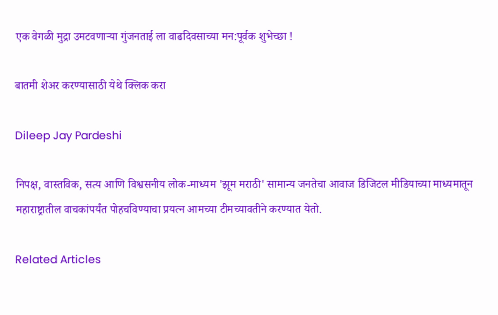एक वेगळी मुद्रा उमटवणाऱ्या गुंजनताई ला वाढदिवसाच्या मन:पूर्वक शुभेच्छा !

बातमी शेअर करण्यासाठी येथे क्लिक करा

Dileep Jay Pardeshi

निपक्ष, वास्तविक, सत्य आणि विश्वसनीय लोक-माध्यम 'झूम मराठी' सामान्य जनतेचा आवाज डिजिटल मीडियाच्या माध्यमातून महाराष्ट्रातील वाचकांपर्यंत पोहचविण्याचा प्रयत्न आमच्या टीमच्यावतीने करण्यात येतो.

Related Articles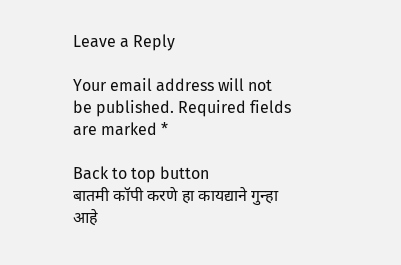Leave a Reply

Your email address will not be published. Required fields are marked *

Back to top button
बातमी कॉपी करणे हा कायद्याने गुन्हा आहे